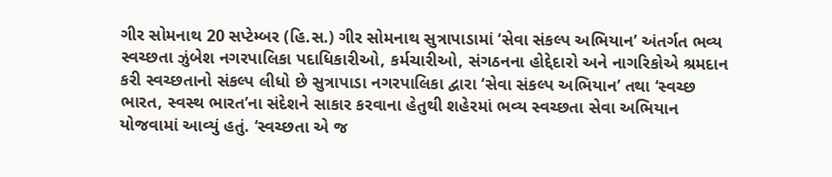ગીર સોમનાથ 20 સપ્ટેમ્બર (હિ.સ.) ગીર સોમનાથ સુત્રાપાડામાં ‘સેવા સંકલ્પ અભિયાન’ અંતર્ગત ભવ્ય સ્વચ્છતા ઝુંબેશ નગરપાલિકા પદાધિકારીઓ, કર્મચારીઓ, સંગઠનના હોદ્દેદારો અને નાગરિકોએ શ્રમદાન કરી સ્વચ્છતાનો સંકલ્પ લીધો છે સુત્રાપાડા નગરપાલિકા દ્વારા ‘સેવા સંકલ્પ અભિયાન’ તથા ‘સ્વચ્છ ભારત, સ્વસ્થ ભારત’ના સંદેશને સાકાર કરવાના હેતુથી શહેરમાં ભવ્ય સ્વચ્છતા સેવા અભિયાન યોજવામાં આવ્યું હતું. ‘સ્વચ્છતા એ જ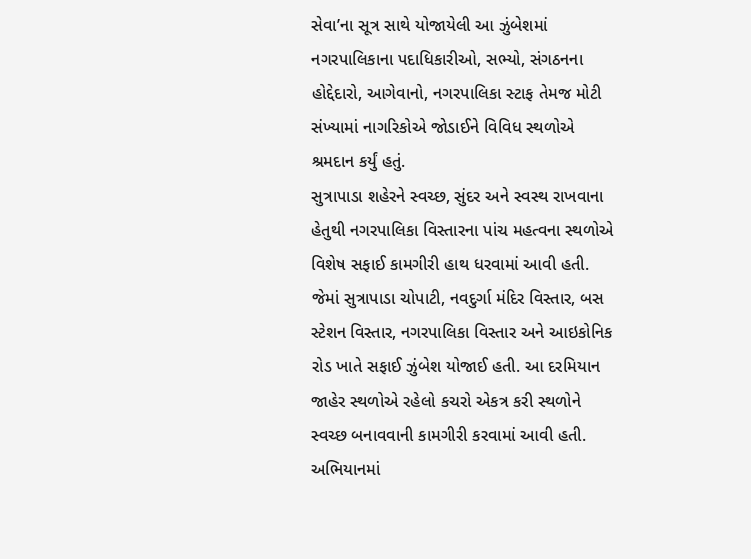સેવા’ના સૂત્ર સાથે યોજાયેલી આ ઝુંબેશમાં નગરપાલિકાના પદાધિકારીઓ, સભ્યો, સંગઠનના હોદ્દેદારો, આગેવાનો, નગરપાલિકા સ્ટાફ તેમજ મોટી સંખ્યામાં નાગરિકોએ જોડાઈને વિવિધ સ્થળોએ શ્રમદાન કર્યું હતું.
સુત્રાપાડા શહેરને સ્વચ્છ, સુંદર અને સ્વસ્થ રાખવાના હેતુથી નગરપાલિકા વિસ્તારના પાંચ મહત્વના સ્થળોએ વિશેષ સફાઈ કામગીરી હાથ ધરવામાં આવી હતી. જેમાં સુત્રાપાડા ચોપાટી, નવદુર્ગા મંદિર વિસ્તાર, બસ સ્ટેશન વિસ્તાર, નગરપાલિકા વિસ્તાર અને આઇકોનિક રોડ ખાતે સફાઈ ઝુંબેશ યોજાઈ હતી. આ દરમિયાન જાહેર સ્થળોએ રહેલો કચરો એકત્ર કરી સ્થળોને સ્વચ્છ બનાવવાની કામગીરી કરવામાં આવી હતી.
અભિયાનમાં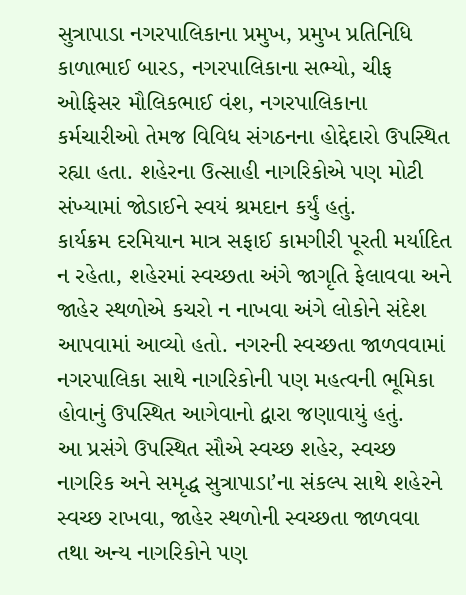સુત્રાપાડા નગરપાલિકાના પ્રમુખ, પ્રમુખ પ્રતિનિધિ કાળાભાઈ બારડ, નગરપાલિકાના સભ્યો, ચીફ ઓફિસર મૌલિકભાઈ વંશ, નગરપાલિકાના કર્મચારીઓ તેમજ વિવિધ સંગઠનના હોદ્દેદારો ઉપસ્થિત રહ્યા હતા. શહેરના ઉત્સાહી નાગરિકોએ પણ મોટી સંખ્યામાં જોડાઈને સ્વયં શ્રમદાન કર્યું હતું.
કાર્યક્રમ દરમિયાન માત્ર સફાઈ કામગીરી પૂરતી મર્યાદિત ન રહેતા, શહેરમાં સ્વચ્છતા અંગે જાગૃતિ ફેલાવવા અને જાહેર સ્થળોએ કચરો ન નાખવા અંગે લોકોને સંદેશ આપવામાં આવ્યો હતો. નગરની સ્વચ્છતા જાળવવામાં નગરપાલિકા સાથે નાગરિકોની પણ મહત્વની ભૂમિકા હોવાનું ઉપસ્થિત આગેવાનો દ્વારા જણાવાયું હતું.
આ પ્રસંગે ઉપસ્થિત સૌએ સ્વચ્છ શહેર, સ્વચ્છ નાગરિક અને સમૃદ્ધ સુત્રાપાડા’ના સંકલ્પ સાથે શહેરને સ્વચ્છ રાખવા, જાહેર સ્થળોની સ્વચ્છતા જાળવવા તથા અન્ય નાગરિકોને પણ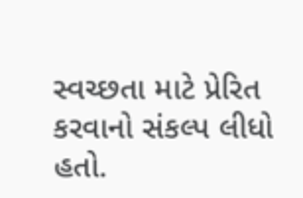સ્વચ્છતા માટે પ્રેરિત કરવાનો સંકલ્પ લીધો હતો.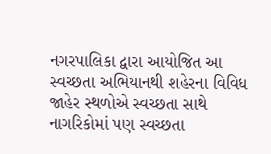નગરપાલિકા દ્વારા આયોજિત આ સ્વચ્છતા અભિયાનથી શહેરના વિવિધ જાહેર સ્થળોએ સ્વચ્છતા સાથે નાગરિકોમાં પણ સ્વચ્છતા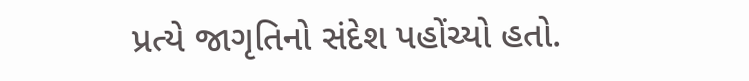પ્રત્યે જાગૃતિનો સંદેશ પહોંચ્યો હતો.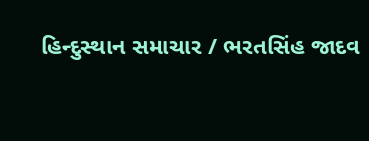હિન્દુસ્થાન સમાચાર / ભરતસિંહ જાદવ